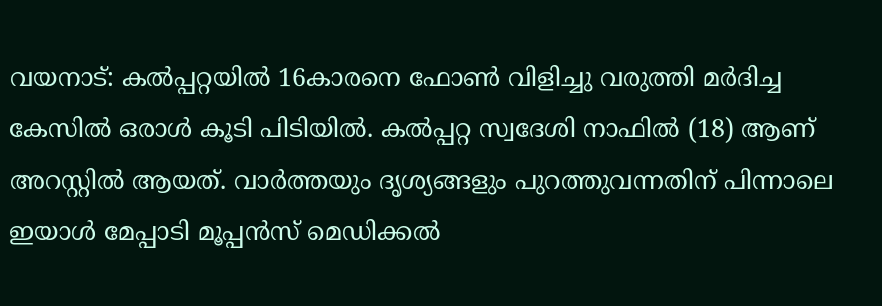വയനാട്: കൽപ്പറ്റയിൽ 16കാരനെ ഫോൺ വിളിച്ചു വരുത്തി മർദിച്ച കേസിൽ ഒരാൾ കൂടി പിടിയിൽ. കൽപ്പറ്റ സ്വദേശി നാഫിൽ (18) ആണ് അറസ്റ്റിൽ ആയത്. വാർത്തയും ദൃശ്യങ്ങളും പുറത്തുവന്നതിന് പിന്നാലെ ഇയാൾ മേപ്പാടി മൂപ്പൻസ് മെഡിക്കൽ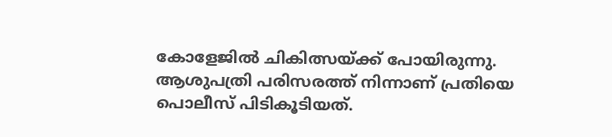കോളേജിൽ ചികിത്സയ്ക്ക് പോയിരുന്നു. ആശുപത്രി പരിസരത്ത് നിന്നാണ് പ്രതിയെ പൊലീസ് പിടികൂടിയത്.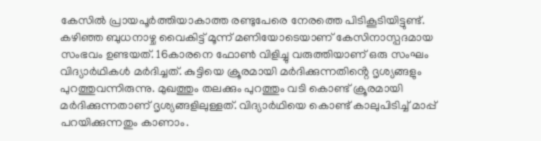കേസിൽ പ്രായപൂർത്തിയാകാത്ത രണ്ടുപേരെ നേരത്തെ പിടികൂടിയിട്ടുണ്ട്.
കഴിഞ്ഞ ബുധനാഴ്ച വൈകിട്ട് മൂന്ന് മണിയോടെയാണ് കേസിനാസ്പദമായ സംഭവം ഉണ്ടയത്. 16കാരനെ ഫോൺ വിളിച്ചു വരുത്തിയാണ് ഒരു സംഘം വിദ്യാർഥികൾ മർദിച്ചത്. കുട്ടിയെ ക്രൂരമായി മർദിക്കുന്നതിൻ്റെ ദൃശ്യങ്ങളും പുറത്തുവന്നിരുന്നു. മുഖത്തും തലക്കും പുറത്തും വടി കൊണ്ട് ക്രൂരമായി മർദിക്കുന്നതാണ് ദൃശ്യങ്ങളിലുള്ളത്. വിദ്യാർഥിയെ കൊണ്ട് കാലുപിടിച്ച് മാപ്പ് പറയിക്കുന്നതും കാണാം.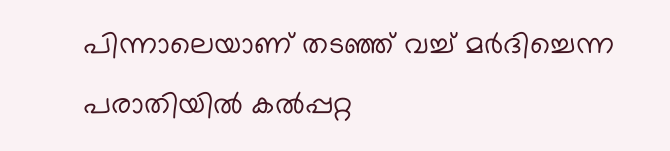പിന്നാലെയാണ് തടഞ്ഞ് വച്ച് മർദിച്ചെന്ന പരാതിയിൽ കൽപ്പറ്റ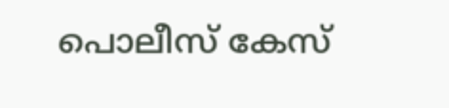പൊലീസ് കേസ്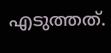എടുത്തത്.